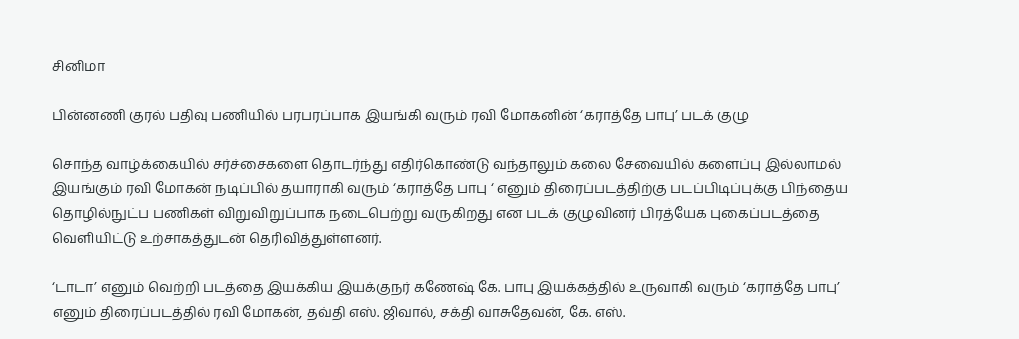சினிமா

பின்னணி குரல் பதிவு பணியில் பரபரப்பாக இயங்கி வரும் ரவி மோகனின் ‘கராத்தே பாபு’ படக் குழு

சொந்த வாழ்க்கையில் சர்ச்சைகளை தொடர்ந்து எதிர்கொண்டு வந்தாலும் கலை சேவையில் களைப்பு இல்லாமல் இயங்கும் ரவி மோகன் நடிப்பில் தயாராகி வரும் ‘கராத்தே பாபு ‘ எனும் திரைப்படத்திற்கு படப்பிடிப்புக்கு பிந்தைய தொழில்நுட்ப பணிகள் விறுவிறுப்பாக நடைபெற்று வருகிறது என படக் குழுவினர் பிரத்யேக புகைப்படத்தை வெளியிட்டு உற்சாகத்துடன் தெரிவித்துள்ளனர்.

‘டாடா’ எனும் வெற்றி படத்தை இயக்கிய இயக்குநர் கணேஷ் கே. பாபு இயக்கத்தில் உருவாகி வரும் ‘கராத்தே பாபு’ எனும் திரைப்படத்தில் ரவி மோகன், தவ்தி எஸ். ஜிவால், சக்தி வாசுதேவன், கே. எஸ்.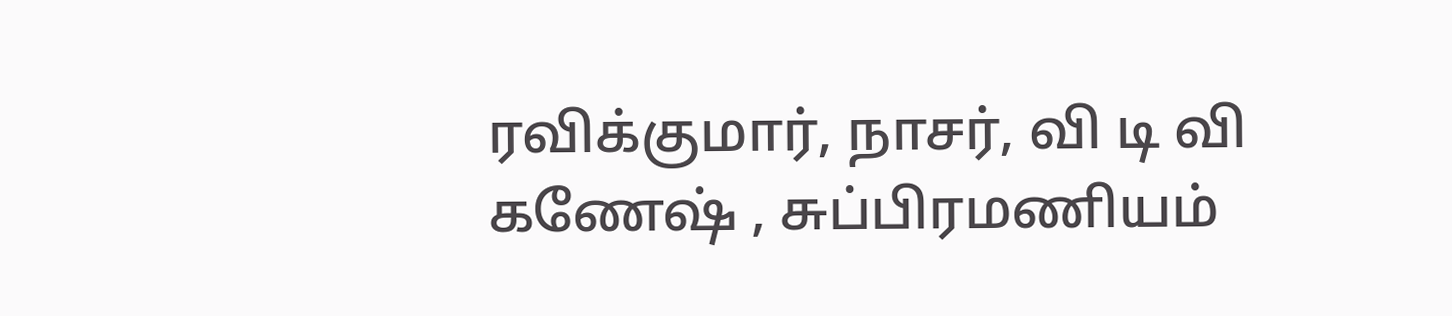ரவிக்குமார், நாசர், வி டி வி கணேஷ் , சுப்பிரமணியம்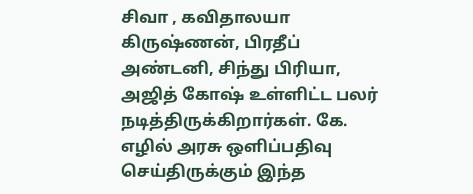சிவா , கவிதாலயா கிருஷ்ணன், பிரதீப் அண்டனி, சிந்து பிரியா, அஜித் கோஷ் உள்ளிட்ட பலர் நடித்திருக்கிறார்கள். கே. எழில் அரசு ஒளிப்பதிவு செய்திருக்கும் இந்த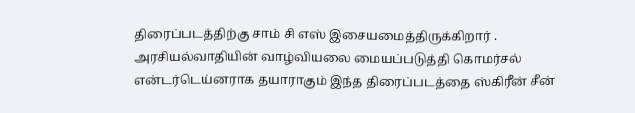திரைப்படத்திற்கு சாம் சி‌ எஸ் இசையமைத்திருக்கிறார் . அரசியல்வாதியின் வாழ்வியலை மையப்படுத்தி கொமர்சல் என்டர்டெய்னராக தயாராகும் இந்த திரைப்படத்தை ஸ்கிரீன் சீன்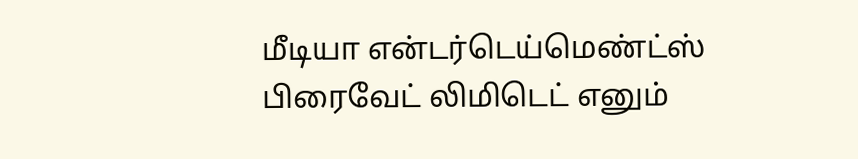மீடியா என்டர்டெய்மெண்ட்ஸ் பிரைவேட் லிமிடெட் எனும்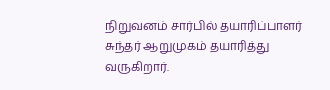நிறுவனம் சார்பில் தயாரிப்பாளர் சுந்தர் ஆறுமுகம் தயாரித்து வருகிறார்.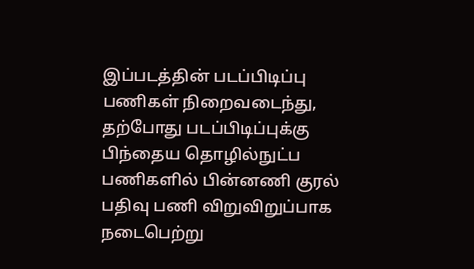இப்படத்தின் படப்பிடிப்பு பணிகள் நிறைவடைந்து, தற்போது படப்பிடிப்புக்கு பிந்தைய தொழில்நுட்ப பணிகளில் பின்னணி குரல் பதிவு பணி விறுவிறுப்பாக நடைபெற்று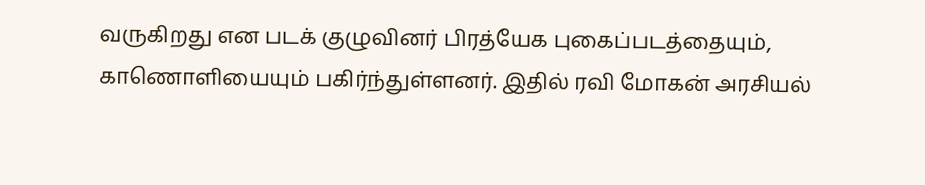வருகிறது என படக் குழுவினர் பிரத்யேக புகைப்படத்தையும், காணொளியையும் பகிர்ந்துள்ளனர். இதில் ரவி மோகன் அரசியல்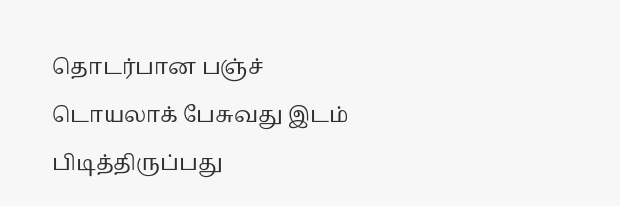தொடர்பான பஞ்ச் டொயலாக் பேசுவது இடம் பிடித்திருப்பது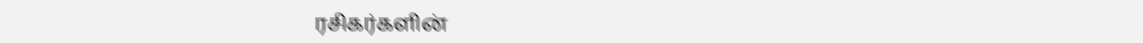ரசிகர்களின்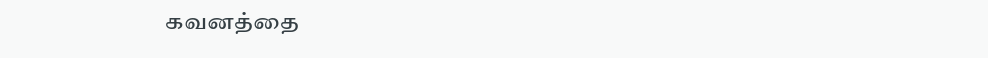கவனத்தை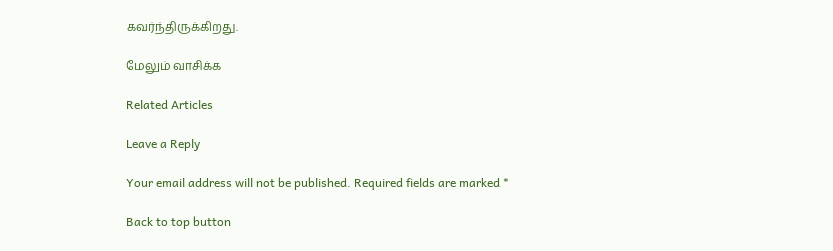கவர்ந்திருக்கிறது.

மேலும் வாசிக்க

Related Articles

Leave a Reply

Your email address will not be published. Required fields are marked *

Back to top button